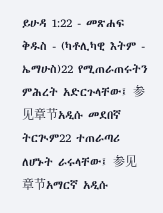ይሁዳ 1:22 - መጽሐፍ ቅዱስ - (ካቶሊካዊ እትም - ኤማሁስ)22 የሚጠራጠሩትን ምሕረት አድርጉላቸው፤ 参见章节አዲሱ መደበኛ ትርጒም22 ተጠራጣሪ ለሆኑት ራሩላቸው፤ 参见章节አማርኛ አዲሱ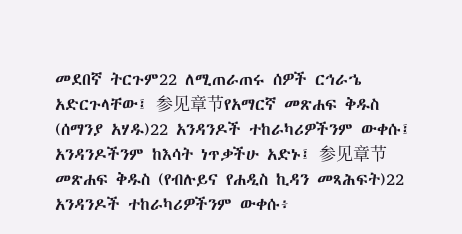መደበኛ ትርጉም22 ለሚጠራጠሩ ሰዎች ርኅራኄ አድርጉላቸው፤ 参见章节የአማርኛ መጽሐፍ ቅዱስ (ሰማንያ አሃዱ)22 አንዳንዶች ተከራካሪዎችንም ውቀሱ፤ አንዳንዶችንም ከእሳት ነጥቃችሁ አድኑ፤ 参见章节መጽሐፍ ቅዱስ (የብሉይና የሐዲስ ኪዳን መጻሕፍት)22 አንዳንዶች ተከራካሪዎችንም ውቀሱ፥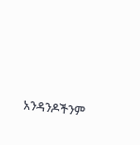አንዳንዶችንም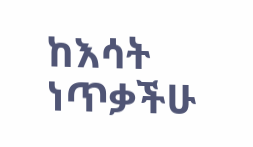ከእሳት ነጥቃችሁ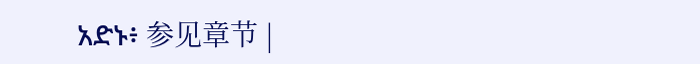አድኑ፥ 参见章节 |